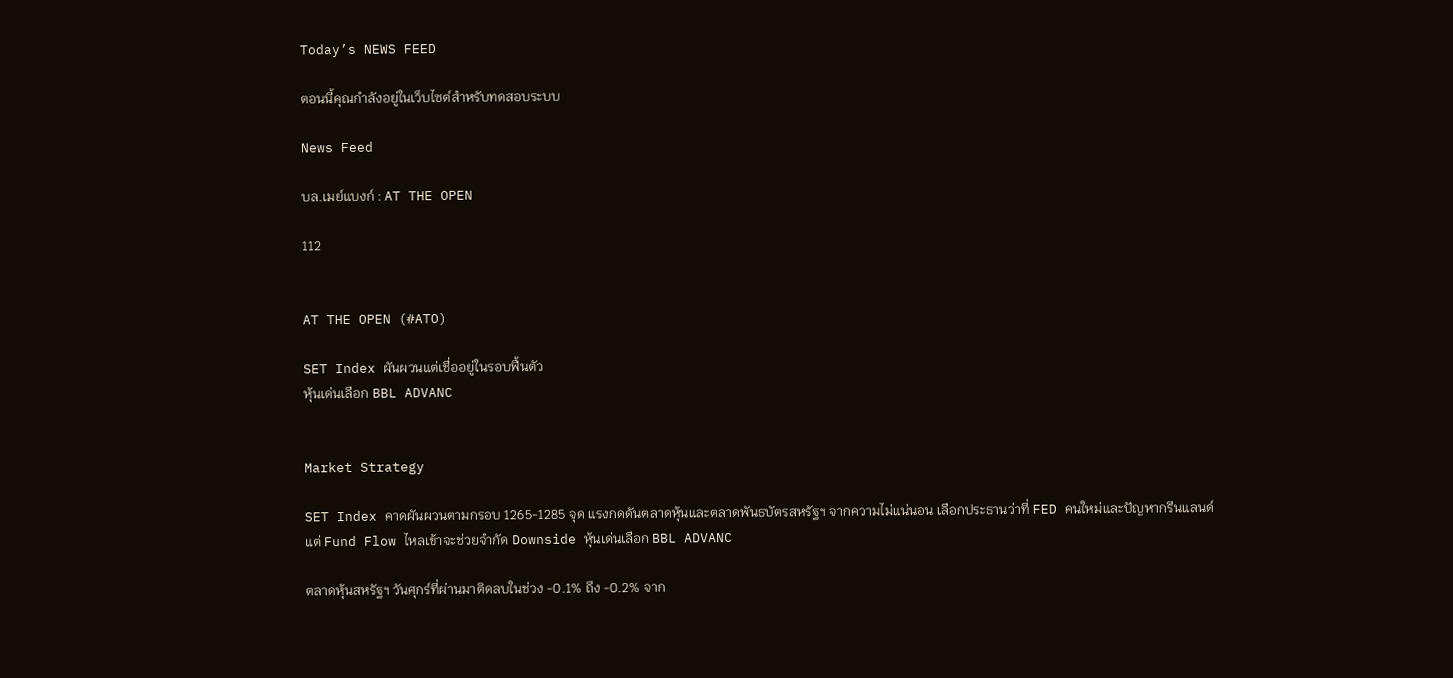Today’s NEWS FEED

ตอนนี้คุณกำลังอยู่ในเว็บไซต์สำหรับทดสอบระบบ

News Feed

บล.เมย์แบงก์ : AT THE OPEN

112


AT THE OPEN (#ATO)

SET Index ผันผวนแต่เชื่ออยู่ในรอบฟื้นตัว
หุ้นเด่นเลือก BBL ADVANC


Market Strategy

SET Index คาดผันผวนตามกรอบ 1265-1285 จุด แรงกดดันตลาดหุ้นและตลาดพันธบัตรสหรัฐฯ จากความไม่แน่นอน เลือกประธานว่าที่ FED คนใหม่และปัญหากรีนแลนด์ แต่ Fund Flow ไหลเข้าจะช่วยจำกัด Downside หุ้นเด่นเลือก BBL ADVANC

ตลาดหุ้นสหรัฐฯ วันศุกร์ที่ผ่านมาติดลบในช่วง -0.1% ถึง -0.2% จาก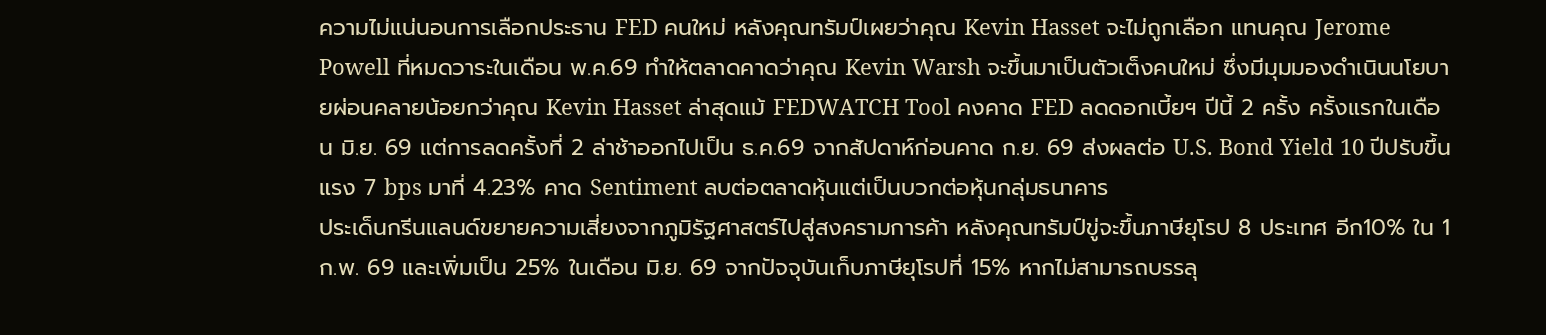ความไม่แน่นอนการเลือกประธาน FED คนใหม่ หลังคุณทรัมป์เผยว่าคุณ Kevin Hasset จะไม่ถูกเลือก แทนคุณ Jerome Powell ที่หมดวาระในเดือน พ.ค.69 ทำให้ตลาดคาดว่าคุณ Kevin Warsh จะขึ้นมาเป็นตัวเต็งคนใหม่ ซึ่งมีมุมมองดำเนินนโยบายผ่อนคลายน้อยกว่าคุณ Kevin Hasset ล่าสุดแม้ FEDWATCH Tool คงคาด FED ลดดอกเบี้ยฯ ปีนี้ 2 ครั้ง ครั้งแรกในเดือน มิ.ย. 69 แต่การลดครั้งที่ 2 ล่าช้าออกไปเป็น ธ.ค.69 จากสัปดาห์ก่อนคาด ก.ย. 69 ส่งผลต่อ U.S. Bond Yield 10 ปีปรับขึ้นแรง 7 bps มาที่ 4.23% คาด Sentiment ลบต่อตลาดหุ้นแต่เป็นบวกต่อหุ้นกลุ่มธนาคาร
ประเด็นกรีนแลนด์ขยายความเสี่ยงจากภูมิรัฐศาสตร์ไปสู่สงครามการค้า หลังคุณทรัมป์ขู่จะขึ้นภาษียุโรป 8 ประเทศ อีก10% ใน 1 ก.พ. 69 และเพิ่มเป็น 25% ในเดือน มิ.ย. 69 จากปัจจุบันเก็บภาษียุโรปที่ 15% หากไม่สามารถบรรลุ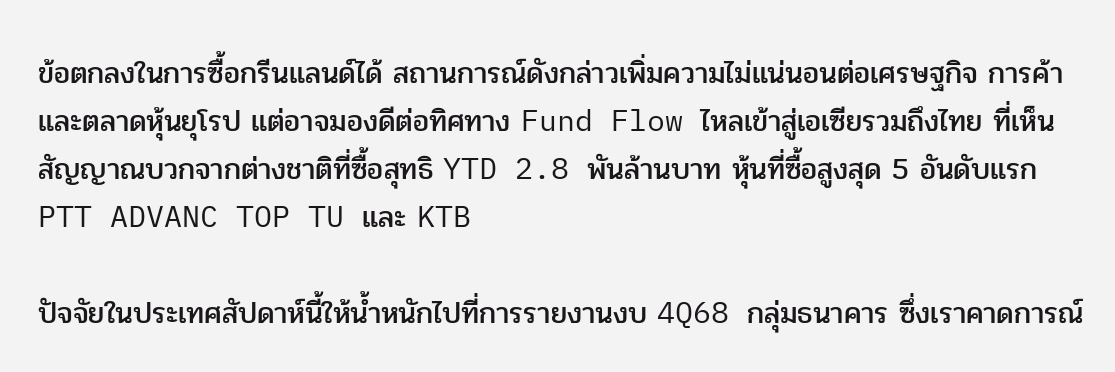ข้อตกลงในการซื้อกรีนแลนด์ได้ สถานการณ์ดังกล่าวเพิ่มความไม่แน่นอนต่อเศรษฐกิจ การค้าและตลาดหุ้นยุโรป แต่อาจมองดีต่อทิศทาง Fund Flow ไหลเข้าสู่เอเซียรวมถึงไทย ที่เห็นสัญญาณบวกจากต่างชาติที่ซื้อสุทธิ YTD 2.8 พันล้านบาท หุ้นที่ซื้อสูงสุด 5 อันดับแรก PTT ADVANC TOP TU และ KTB

ปัจจัยในประเทศสัปดาห์นี้ให้น้ำหนักไปที่การรายงานงบ 4Q68 กลุ่มธนาคาร ซึ่งเราคาดการณ์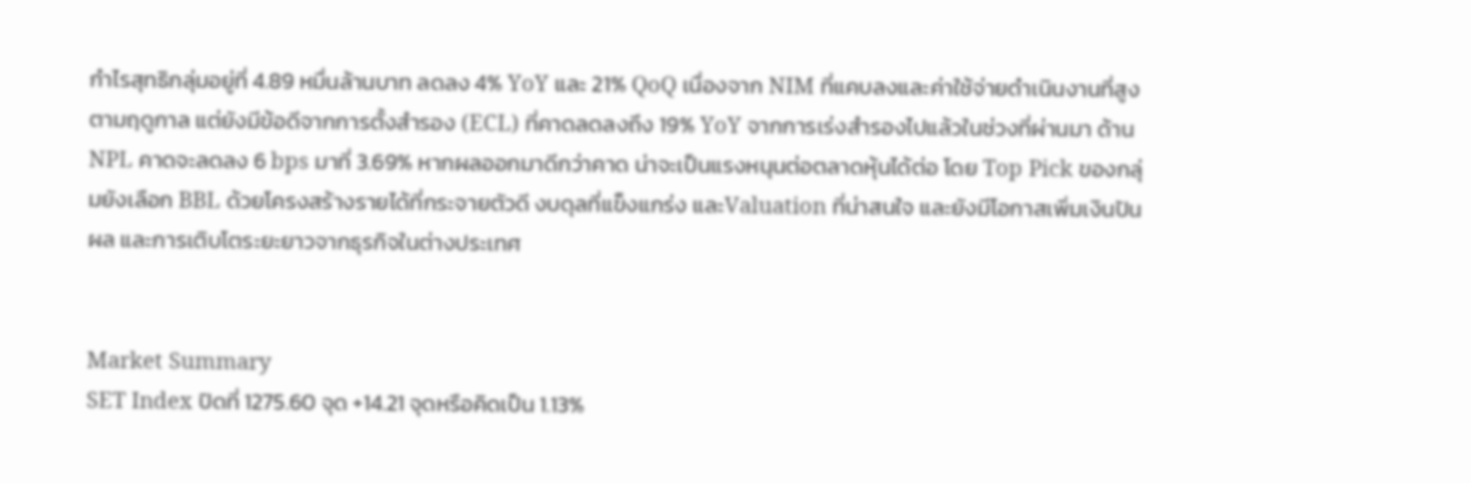กำไรสุทธิกลุ่มอยู่ที่ 4.89 หมื่นล้านบาท ลดลง 4% YoY และ 21% QoQ เนื่องจาก NIM ที่แคบลงและค่าใช้จ่ายดำเนินงานที่สูงตามฤดูกาล แต่ยังมีข้อดีจากการตั้งสำรอง (ECL) ที่คาดลดลงถึง 19% YoY จากการเร่งสำรองไปแล้วในช่วงที่ผ่านมา ด้าน NPL คาดจะลดลง 6 bps มาที่ 3.69% หากผลออกมาดีกว่าคาด น่าจะเป็นแรงหนุนต่อตลาดหุ้นได้ต่อ โดย Top Pick ของกลุ่มยังเลือก BBL ด้วยโครงสร้างรายได้ที่กระจายตัวดี งบดุลที่แข็งแกร่ง และValuation ที่น่าสนใจ และยังมีโอกาสเพิ่มเงินปันผล และการเติบโตระยะยาวจากธุรกิจในต่างประเทศ


Market Summary
SET Index ปิดที่ 1275.60 จุด +14.21 จุดหรือคิดเป็น 1.13%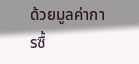ด้วยมูลค่าการซื้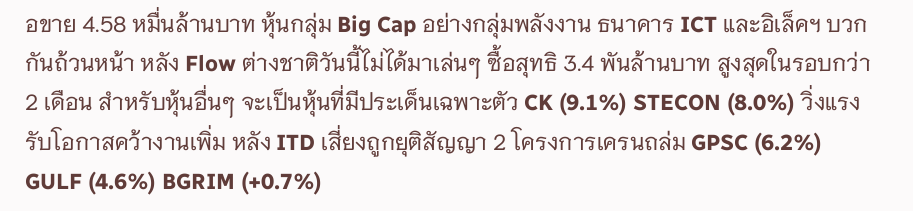อขาย 4.58 หมื่นล้านบาท หุ้นกลุ่ม Big Cap อย่างกลุ่มพลังงาน ธนาคาร ICT และอิเล็คฯ บวกกันถ้วนหน้า หลัง Flow ต่างชาติวันนี้ไม่ได้มาเล่นๆ ซื้อสุทธิ 3.4 พันล้านบาท สูงสุดในรอบกว่า 2 เดือน สำหรับหุ้นอื่นๆ จะเป็นหุ้นที่มีประเด็นเฉพาะตัว CK (9.1%) STECON (8.0%) วิ่งแรงรับโอกาสคว้างานเพิ่ม หลัง ITD เสี่ยงถูกยุติสัญญา 2 โครงการเครนถล่ม GPSC (6.2%) GULF (4.6%) BGRIM (+0.7%)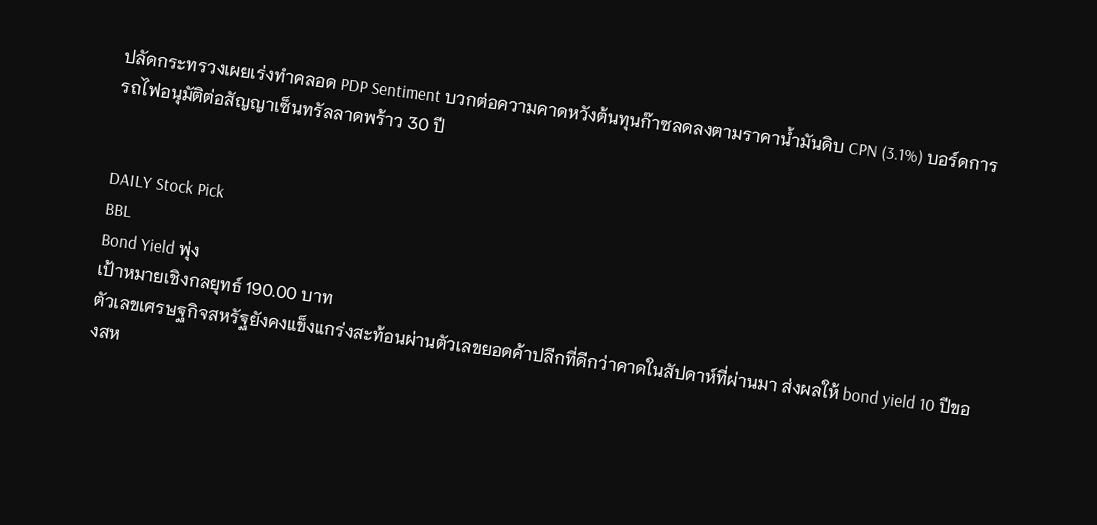ปลัดกระทรวงเผยเร่งทำคลอด PDP Sentiment บวกต่อความคาดหวังต้นทุนก๊าซลดลงตามราคาน้ำมันดิบ CPN (3.1%) บอร์ดการรถไฟอนุมัติต่อสัญญาเซ็นทรัลลาดพร้าว 30 ปี


DAILY Stock Pick
BBL
Bond Yield พุ่ง
เป้าหมายเชิงกลยุทธ์ 190.00 บาท
ตัวเลขเศรษฐกิจสหรัฐยังคงแข็งแกร่งสะท้อนผ่านตัวเลขยอดค้าปลีกที่ดีกว่าคาดในสัปดาห์ที่ผ่านมา ส่งผลให้ bond yield 10 ปีของสห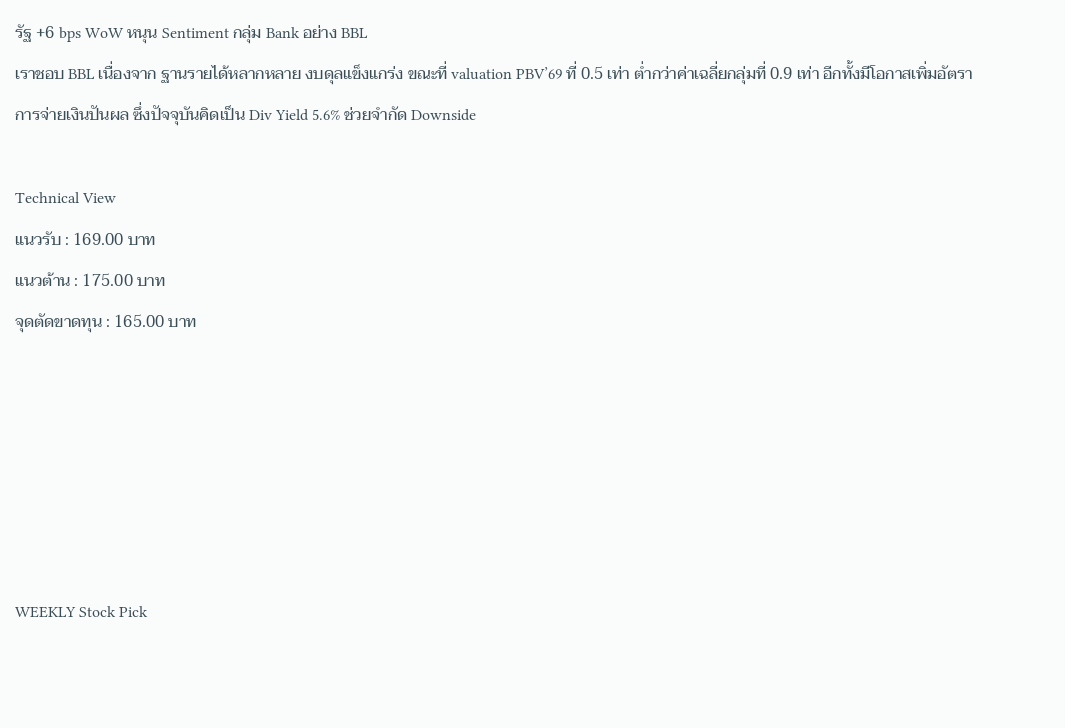รัฐ +6 bps WoW หนุน Sentiment กลุ่ม Bank อย่าง BBL
เราชอบ BBL เนื่องจาก ฐานรายได้หลากหลาย งบดุลแข็งแกร่ง ขณะที่ valuation PBV’69 ที่ 0.5 เท่า ต่ำกว่าค่าเฉลี่ยกลุ่มที่ 0.9 เท่า อีกทั้งมีโอกาสเพิ่มอัตราการจ่ายเงินปันผล ซึ่งปัจจุบันคิดเป็น Div Yield 5.6% ช่วยจำกัด Downside

Technical View
แนวรับ : 169.00 บาท
แนวต้าน : 175.00 บาท
จุดตัดขาดทุน : 165.00 บาท






WEEKLY Stock Pick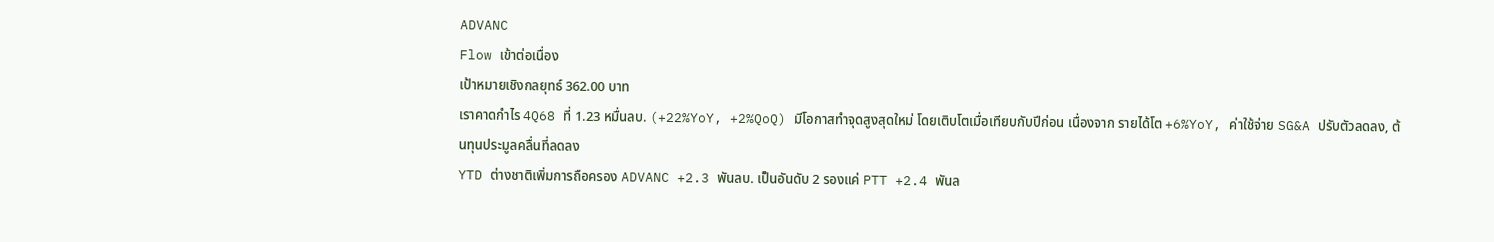ADVANC
Flow เข้าต่อเนื่อง
เป้าหมายเชิงกลยุทธ์ 362.00 บาท
เราคาดกำไร 4Q68 ที่ 1.23 หมื่นลบ. (+22%YoY, +2%QoQ) มีโอกาสทำจุดสูงสุดใหม่ โดยเติบโตเมื่อเทียบกับปีก่อน เนื่องจาก รายได้โต +6%YoY, ค่าใช้จ่าย SG&A ปรับตัวลดลง, ต้นทุนประมูลคลื่นที่ลดลง
YTD ต่างชาติเพิ่มการถือครอง ADVANC +2.3 พันลบ. เป็นอันดับ 2 รองแค่ PTT +2.4 พันล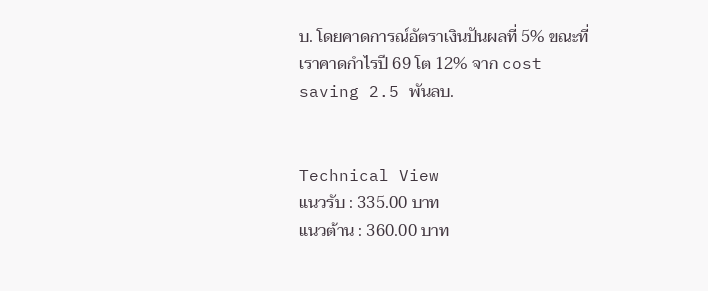บ. โดยคาดการณ์อัตราเงินปันผลที่ 5% ขณะที่เราคาดกำไรปี 69 โต 12% จาก cost saving 2.5 พันลบ.


Technical View
แนวรับ : 335.00 บาท
แนวต้าน : 360.00 บาท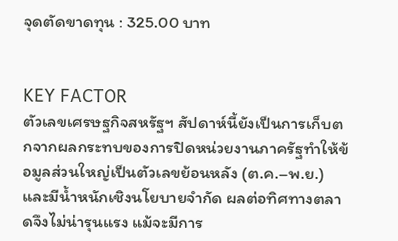จุดตัดขาดทุน : 325.00 บาท


KEY FACTOR
ตัวเลขเศรษฐกิจสหรัฐฯ สัปดาห์นี้ยังเป็นการเก็บตกจากผลกระทบของการปิดหน่วยงานภาครัฐทำให้ข้อมูลส่วนใหญ่เป็นตัวเลขย้อนหลัง (ต.ค.–พ.ย.) และมีน้ำหนักเชิงนโยบายจำกัด ผลต่อทิศทางตลาดจึงไม่น่ารุนแรง แม้จะมีการ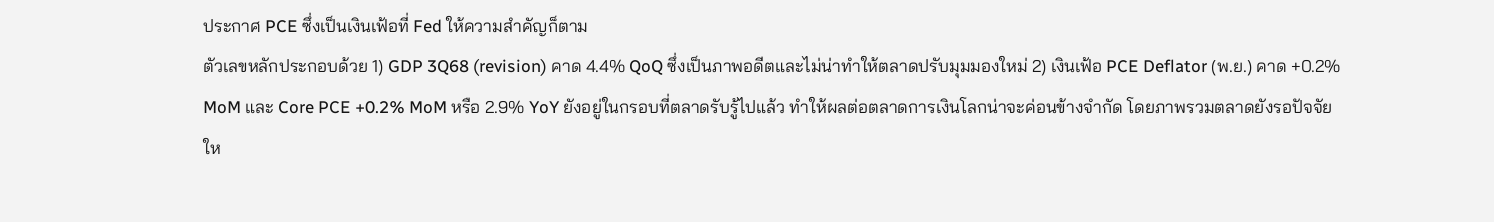ประกาศ PCE ซึ่งเป็นเงินเฟ้อที่ Fed ให้ความสำคัญก็ตาม
ตัวเลขหลักประกอบด้วย 1) GDP 3Q68 (revision) คาด 4.4% QoQ ซึ่งเป็นภาพอดีตและไม่น่าทำให้ตลาดปรับมุมมองใหม่ 2) เงินเฟ้อ PCE Deflator (พ.ย.) คาด +0.2% MoM และ Core PCE +0.2% MoM หรือ 2.9% YoY ยังอยู่ในกรอบที่ตลาดรับรู้ไปแล้ว ทำให้ผลต่อตลาดการเงินโลกน่าจะค่อนข้างจำกัด โดยภาพรวมตลาดยังรอปัจจัยให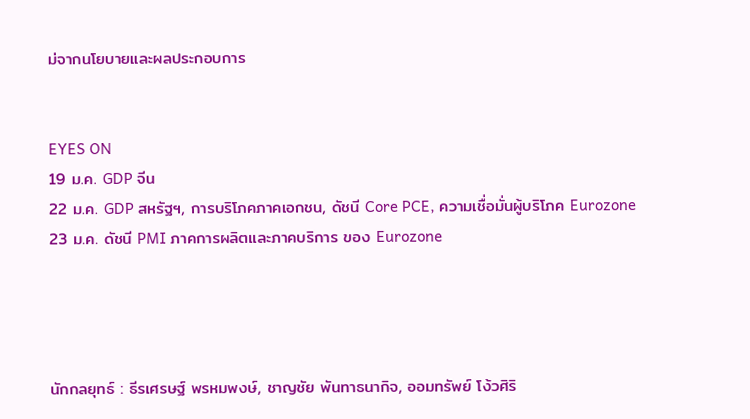ม่จากนโยบายและผลประกอบการ


EYES ON
19 ม.ค. GDP จีน
22 ม.ค. GDP สหรัฐฯ, การบริโภคภาคเอกชน, ดัชนี Core PCE, ความเชื่อมั่นผู้บริโภค Eurozone
23 ม.ค. ดัชนี PMI ภาคการผลิตและภาคบริการ ของ Eurozone




นักกลยุทธ์ : ธีรเศรษฐ์ พรหมพงษ์, ชาญชัย พันทาธนากิจ, ออมทรัพย์ โง้วศิริ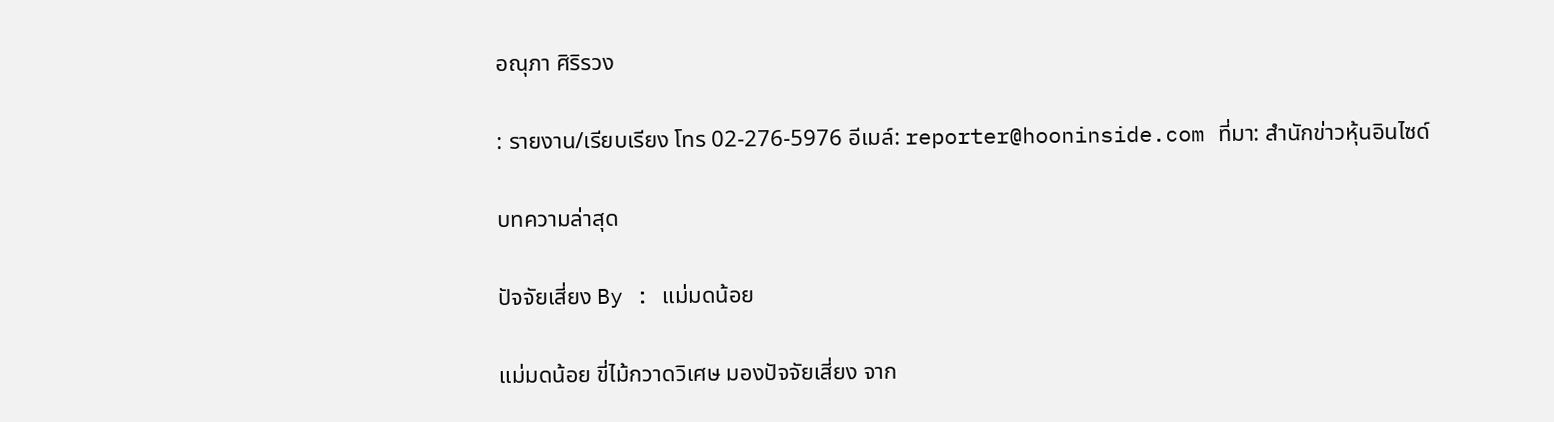อณุภา ศิริรวง

: รายงาน/เรียบเรียง โทร 02-276-5976 อีเมล์: reporter@hooninside.com ที่มา: สำนักข่าวหุ้นอินไซด์

บทความล่าสุด

ปัจจัยเสี่ยง By : แม่มดน้อย

แม่มดน้อย ขี่ไม้กวาดวิเศษ มองปัจจัยเสี่ยง จาก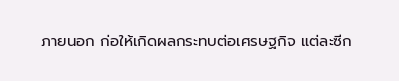ภายนอก ก่อให้เกิดผลกระทบต่อเศรษฐกิจ แต่ละซีก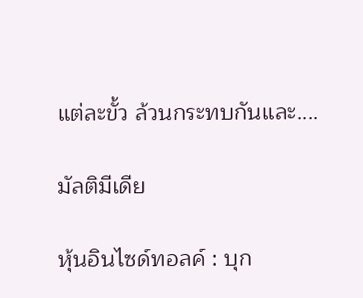แต่ละขั้ว ล้วนกระทบกันและ....

มัลติมีเดีย

หุ้นอินไซด์ทอลค์ : บุก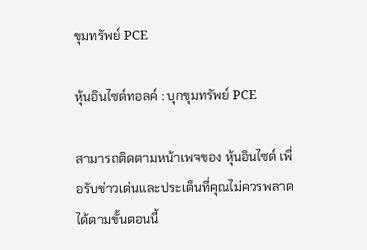ขุมทรัพย์ PCE

หุ้นอินไซด์ทอลค์ : บุกขุมทรัพย์ PCE

สามารถติดตามหน้าเพจของ หุ้นอินไซด์ เพื่อรับข่าวเด่นและประเด็นที่คุณไม่ควรพลาดได้ตามขั้นตอนนี้